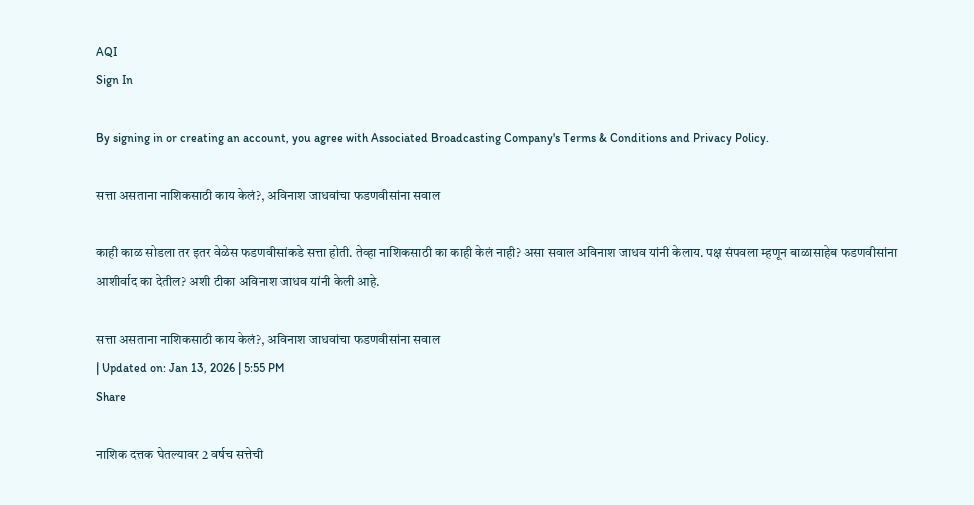AQI
Sign In

By signing in or creating an account, you agree with Associated Broadcasting Company's Terms & Conditions and Privacy Policy.

सत्ता असताना नाशिकसाठी काय केलं?, अविनाश जाधवांचा फडणवीसांना सवाल

काही काळ सोडला तर इतर वेळेस फडणवीसांकडे सत्ता होती. तेव्हा नाशिकसाठी का काही केलं नाही? असा सवाल अविनाश जाधव यांनी केलाय. पक्ष संपवला म्हणून बाळासाहेब फडणवीसांना आशीर्वाद का देतील? अशी टीका अविनाश जाधव यांनी केली आहे.

सत्ता असताना नाशिकसाठी काय केलं?, अविनाश जाधवांचा फडणवीसांना सवाल
| Updated on: Jan 13, 2026 | 5:55 PM
Share

नाशिक दत्तक घेतल्यावर 2 वर्षच सत्तेची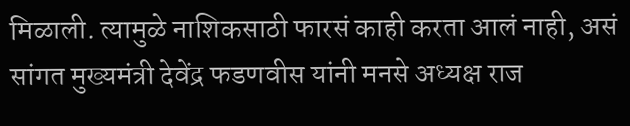मिळाली. त्यामुळे नाशिकसाठी फारसं काही करता आलं नाही, असं सांगत मुख्यमंत्री देवेंद्र फडणवीस यांनी मनसे अध्यक्ष राज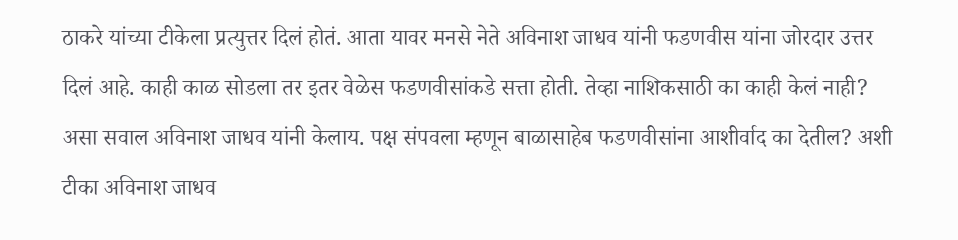ठाकरे यांच्या टीकेला प्रत्युत्तर दिलं होतं. आता यावर मनसे नेते अविनाश जाधव यांनी फडणवीस यांना जोरदार उत्तर दिलं आहे. काही काळ सोडला तर इतर वेळेस फडणवीसांकडे सत्ता होती. तेव्हा नाशिकसाठी का काही केलं नाही? असा सवाल अविनाश जाधव यांनी केलाय. पक्ष संपवला म्हणून बाळासाहेब फडणवीसांना आशीर्वाद का देतील? अशी टीका अविनाश जाधव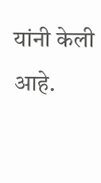यांनी केली आहे.